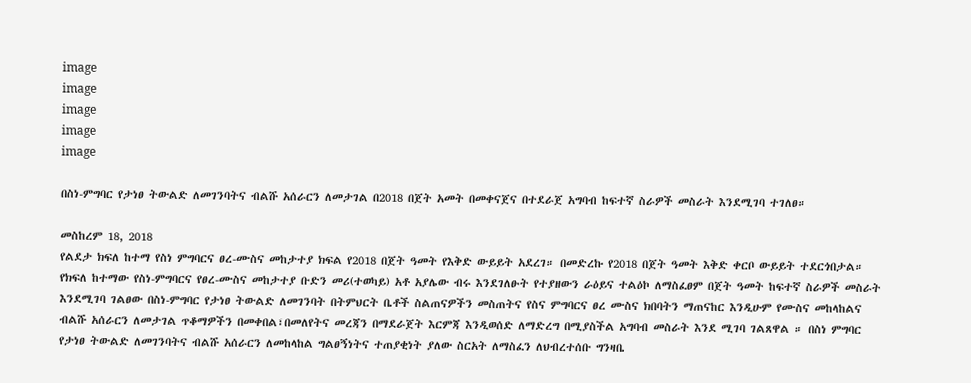image
image
image
image
image

በስነ-ምግባር የታነፀ ትውልድ ለመገንባትና ብልሹ አሰራርን ለመታገል በ2018 በጀት አመት በመቀናጀና በተደራጀ አግባብ ከፍተኛ ስራዎች መስራት እንደሚገባ ተገለፀ።

መስከረም 18, 2018
የልደታ ክፍለ ከተማ የስነ ምግባርና ፀረ-ሙስና መከታተያ ክፍል የ2018 በጀት ዓመት የእቅድ ውይይት አደረገ። በመድረኩ የ2018 በጀት ዓመት እቅድ ቀርቦ ውይይት ተደርጎበታል። የክፍለ ከተማው የስነ-ምግባርና የፀረ-ሙስና መከታተያ ቡድን መሪ(ተወካይ) አቶ አያሌው ብሩ እንደገለፁት የተያዘውን ራዕይና ተልዕኮ ለማስፈፀም በጀት ዓመት ከፍተኛ ስራዎች መስራት እንደሚገባ ገልፀው በስነ-ምግባር የታነፀ ትውልድ ለመገንባት በትምህርት ቤቶች ስልጠናዎችን መስጠትና የስና ምግባርና ፀረ ሙስና ክበባትን ማጠናከር እንዲሁም የሙስና መከላከልና ብልሹ አሰራርን ለመታገል ጥቆማዎችን በመቀበል፣በመለየትና መረጃን በማደራጀት እርምጃ እንዲወሰድ ለማድረግ በሚያስችል አግባብ መስራት እንደ ሚገባ ገልጸዋል ። በስነ ምግባር የታነፀ ትውልድ ለመገንባትና ብልሹ አሰራርን ለመከላከል ግልፀኝነትና ተጠያቂነት ያለው ስርአት ለማስፈን ለህብረተሰቡ ግንዛቤ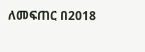ለመፍጠር በ2018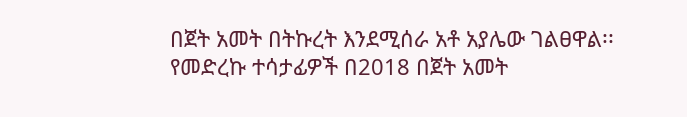በጀት አመት በትኩረት እንደሚሰራ አቶ አያሌው ገልፀዋል፡፡ የመድረኩ ተሳታፊዎች በ2018 በጀት አመት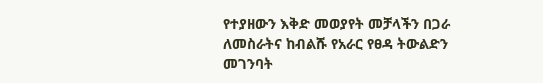የተያዘውን እቅድ መወያየት መቻላችን በጋራ ለመስራትና ከብልሹ የአራር የፀዳ ትውልድን መገንባት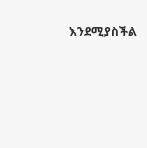እንደሚያስችል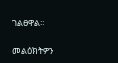ገልፀዋል።

መልዕክትዎን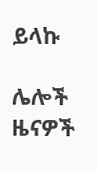ይላኩ

ሌሎች ዜናዎች